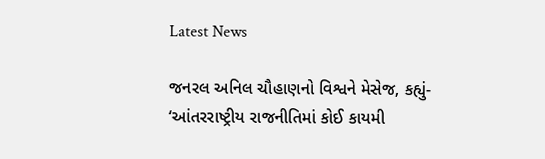Latest News

જનરલ અનિલ ચૌહાણનો વિશ્વને મેસેજ, કહ્યું- ‘આંતરરાષ્ટ્રીય રાજનીતિમાં કોઈ કાયમી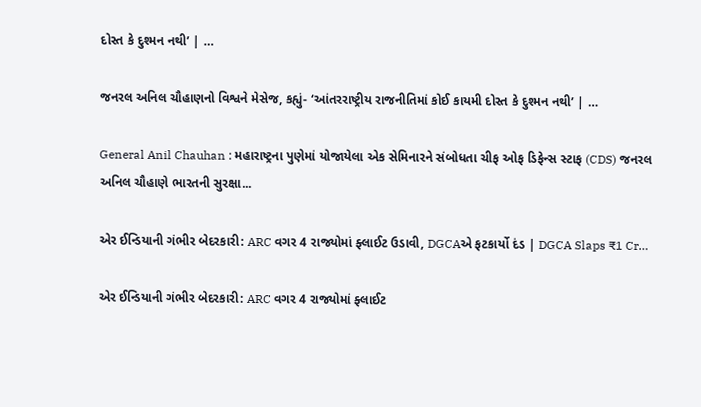દોસ્ત કે દુશ્મન નથી’ | …

જનરલ અનિલ ચૌહાણનો વિશ્વને મેસેજ, કહ્યું- ‘આંતરરાષ્ટ્રીય રાજનીતિમાં કોઈ કાયમી દોસ્ત કે દુશ્મન નથી’ | …

General Anil Chauhan : મહારાષ્ટ્રના પુણેમાં યોજાયેલા એક સેમિનારને સંબોધતા ચીફ ઓફ ડિફેન્સ સ્ટાફ (CDS) જનરલ અનિલ ચૌહાણે ભારતની સુરક્ષા...

એર ઈન્ડિયાની ગંભીર બેદરકારી: ARC વગર 4 રાજ્યોમાં ફ્લાઈટ ઉડાવી, DGCAએ ફટકાર્યો દંડ | DGCA Slaps ₹1 Cr…

એર ઈન્ડિયાની ગંભીર બેદરકારી: ARC વગર 4 રાજ્યોમાં ફ્લાઈટ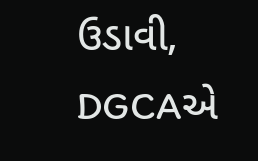ઉડાવી, DGCAએ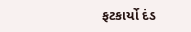ફટકાર્યો દંડ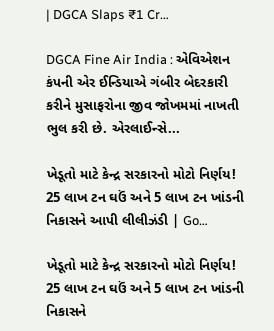| DGCA Slaps ₹1 Cr…

DGCA Fine Air India : એવિએશન કંપની એર ઈન્ડિયાએ ગંબીર બેદરકારી કરીને મુસાફરોના જીવ જોખમમાં નાખતી ભુલ કરી છે. એરલાઈન્સે...

ખેડૂતો માટે કેન્દ્ર સરકારનો મોટો નિર્ણય! 25 લાખ ટન ઘઉં અને 5 લાખ ટન ખાંડની નિકાસને આપી લીલીઝંડી | Go…

ખેડૂતો માટે કેન્દ્ર સરકારનો મોટો નિર્ણય! 25 લાખ ટન ઘઉં અને 5 લાખ ટન ખાંડની નિકાસને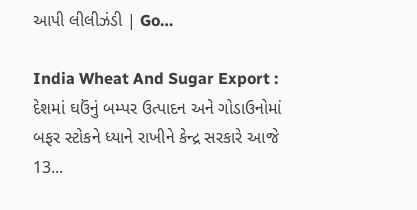આપી લીલીઝંડી | Go…

India Wheat And Sugar Export : દેશમાં ઘઉંનું બમ્પર ઉત્પાદન અને ગોડાઉનોમાં બફર સ્ટોકને ધ્યાને રાખીને કેન્દ્ર સરકારે આજે 13...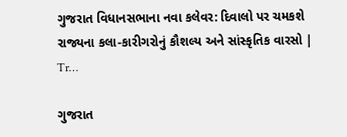ગુજરાત વિધાનસભાના નવા કલેવર: દિવાલો પર ચમકશે રાજ્યના કલા-કારીગરોનું કૌશલ્ય અને સાંસ્કૃતિક વારસો | Tr…

ગુજરાત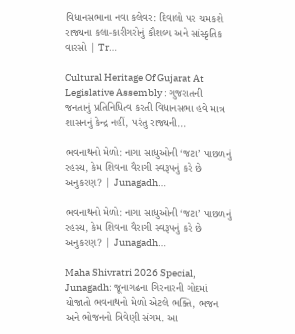વિધાનસભાના નવા કલેવર: દિવાલો પર ચમકશે રાજ્યના કલા-કારીગરોનું કૌશલ્ય અને સાંસ્કૃતિક વારસો | Tr…

Cultural Heritage Of Gujarat At Legislative Assembly : ગુજરાતની જનતાનું પ્રતિનિધિત્વ કરતી વિધાનસભા હવે માત્ર શાસનનું કેન્દ્ર નહીં, પરંતુ રાજ્યની...

ભવનાથનો મેળો: નાગા સાધુઓની ‘જટા’ પાછળનું રહસ્ય, કેમ શિવના વૈરાગી સ્વરૂપનું કરે છે અનુકરણ? | Junagadh…

ભવનાથનો મેળો: નાગા સાધુઓની ‘જટા’ પાછળનું રહસ્ય, કેમ શિવના વૈરાગી સ્વરૂપનું કરે છે અનુકરણ? | Junagadh…

Maha Shivratri 2026 Special, Junagadh: જૂનાગઢના ગિરનારની ગોદમાં યોજાતો ભવનાથનો મેળો એટલે ભક્તિ, ભજન અને ભોજનનો ત્રિવેણી સંગમ. આ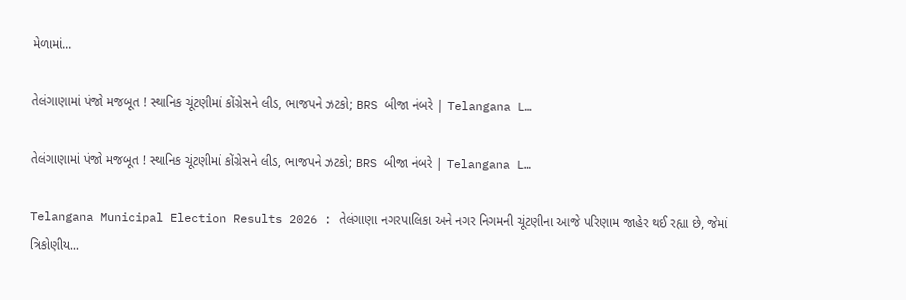મેળામાં...

તેલંગાણામાં પંજો મજબૂત ! સ્થાનિક ચૂંટણીમાં કોંગ્રેસને લીડ, ભાજપને ઝટકો; BRS બીજા નંબરે | Telangana L…

તેલંગાણામાં પંજો મજબૂત ! સ્થાનિક ચૂંટણીમાં કોંગ્રેસને લીડ, ભાજપને ઝટકો; BRS બીજા નંબરે | Telangana L…

Telangana Municipal Election Results 2026 : તેલંગાણા નગરપાલિકા અને નગર નિગમની ચૂંટણીના આજે પરિણામ જાહેર થઈ રહ્યા છે, જેમાં ત્રિકોણીય...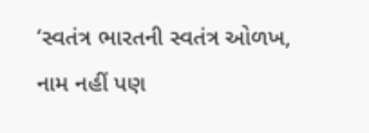‘સ્વતંત્ર ભારતની સ્વતંત્ર ઓળખ, નામ નહીં પણ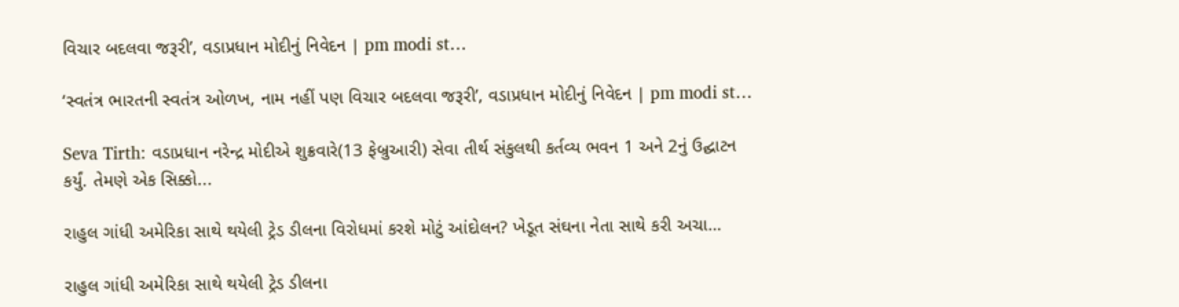વિચાર બદલવા જરૂરી’, વડાપ્રધાન મોદીનું નિવેદન | pm modi st…

‘સ્વતંત્ર ભારતની સ્વતંત્ર ઓળખ, નામ નહીં પણ વિચાર બદલવા જરૂરી’, વડાપ્રધાન મોદીનું નિવેદન | pm modi st…

Seva Tirth: વડાપ્રધાન નરેન્દ્ર મોદીએ શુક્રવારે(13 ફેબ્રુઆરી) સેવા તીર્થ સંકુલથી કર્તવ્ય ભવન 1 અને 2નું ઉદ્ઘાટન કર્યું. તેમણે એક સિક્કો...

રાહુલ ગાંધી અમેરિકા સાથે થયેલી ટ્રેડ ડીલના વિરોધમાં કરશે મોટું આંદોલન? ખેડૂત સંઘના નેતા સાથે કરી અચા…

રાહુલ ગાંધી અમેરિકા સાથે થયેલી ટ્રેડ ડીલના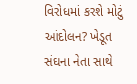વિરોધમાં કરશે મોટું આંદોલન? ખેડૂત સંઘના નેતા સાથે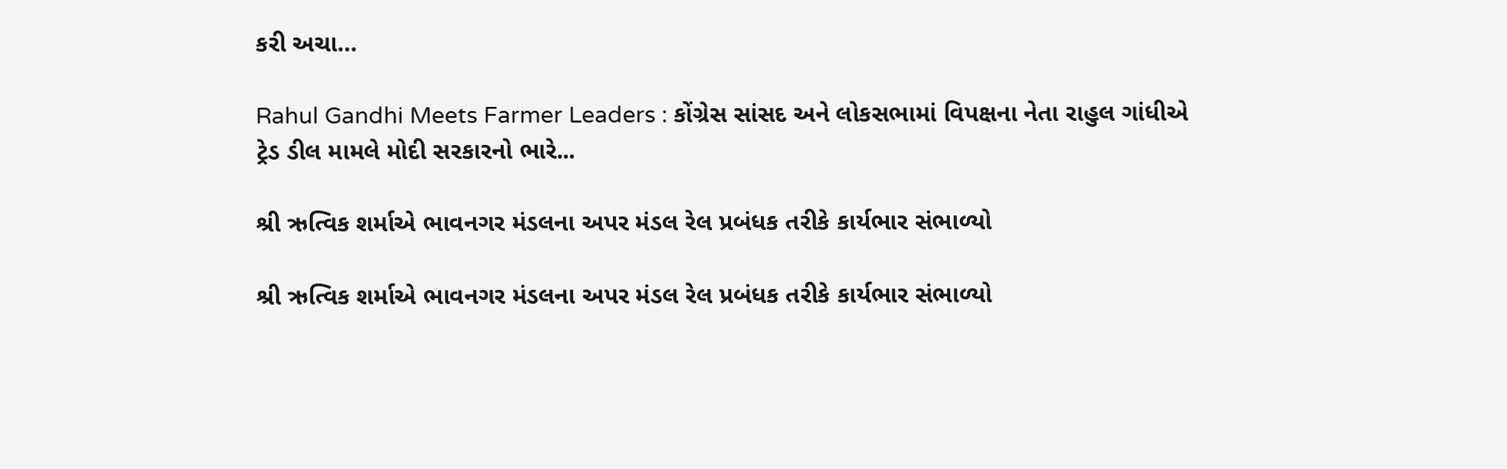કરી અચા…

Rahul Gandhi Meets Farmer Leaders : કોંગ્રેસ સાંસદ અને લોકસભામાં વિપક્ષના નેતા રાહુલ ગાંધીએ ટ્રેડ ડીલ મામલે મોદી સરકારનો ભારે...

શ્રી ઋત્વિક શર્માએ ભાવનગર મંડલના અપર મંડલ રેલ પ્રબંધક તરીકે કાર્યભાર સંભાળ્યો

શ્રી ઋત્વિક શર્માએ ભાવનગર મંડલના અપર મંડલ રેલ પ્રબંધક તરીકે કાર્યભાર સંભાળ્યો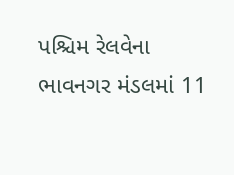પશ્ચિમ રેલવેના ભાવનગર મંડલમાં 11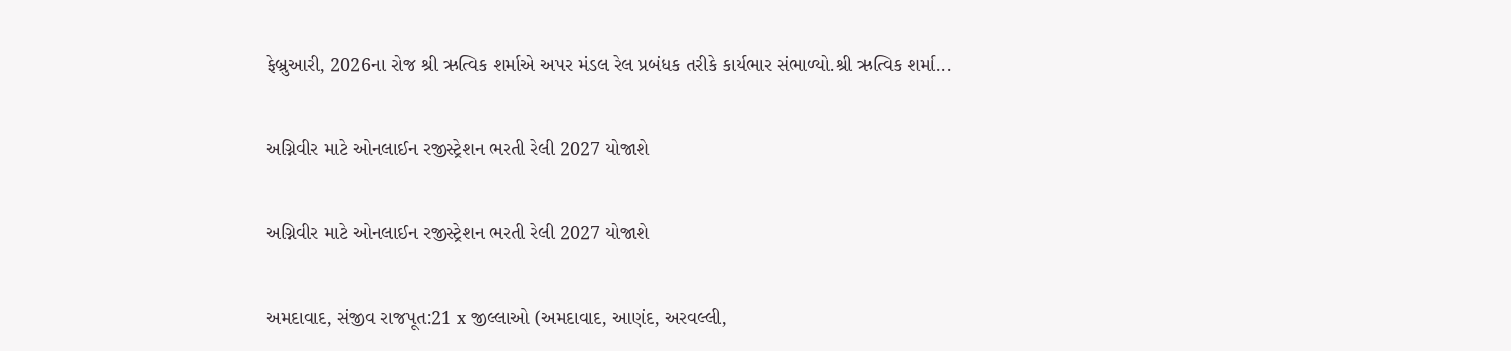ફેબ્રુઆરી, 2026ના રોજ શ્રી ઋત્વિક શર્માએ અપર મંડલ રેલ પ્રબંધક તરીકે કાર્યભાર સંભાળ્યો.શ્રી ઋત્વિક શર્મા...

અગ્નિવીર માટે ઓનલાઈન રજીસ્ટ્રેશન ભરતી રેલી 2027 યોજાશે

અગ્નિવીર માટે ઓનલાઈન રજીસ્ટ્રેશન ભરતી રેલી 2027 યોજાશે

અમદાવાદ, સંજીવ રાજપૂત:21 x જીલ્લાઓ (અમદાવાદ, આણંદ, અરવલ્લી,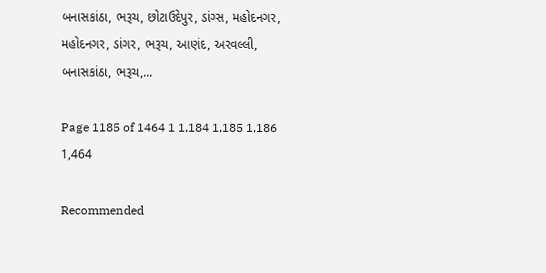બનાસકાંઠા, ભરૂચ, છોટાઉદેપુર, ડાંગ્સ, મહોદનગર, મહોદનગર, ડાંગર, ભરૂચ, આણંદ, અરવલ્લી, બનાસકાંઠા, ભરૂચ,...

Page 1185 of 1464 1 1,184 1,185 1,186 1,464

Recommended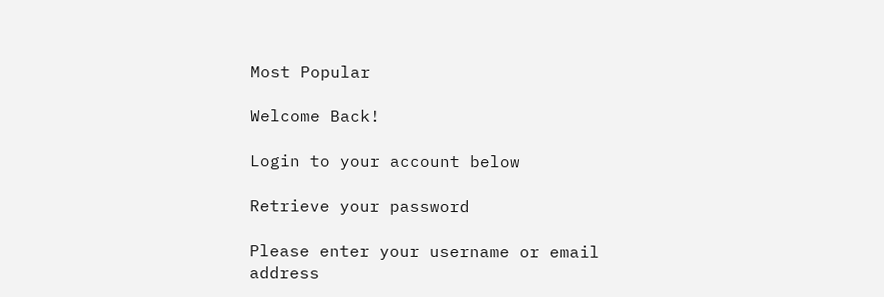Most Popular

Welcome Back!

Login to your account below

Retrieve your password

Please enter your username or email address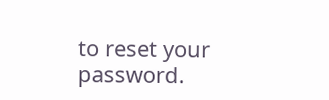to reset your password.